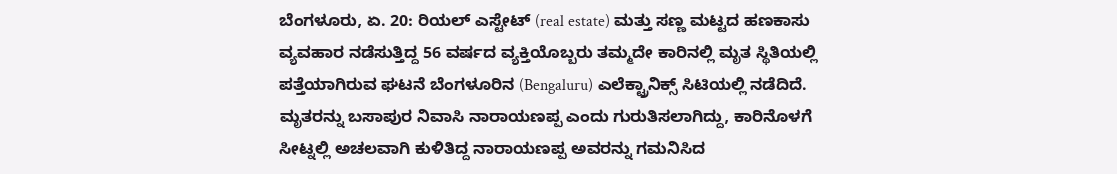ಬೆಂಗಳೂರು, ಏ. 20: ರಿಯಲ್ ಎಸ್ಟೇಟ್ (real estate) ಮತ್ತು ಸಣ್ಣ ಮಟ್ಟದ ಹಣಕಾಸು ವ್ಯವಹಾರ ನಡೆಸುತ್ತಿದ್ದ 56 ವರ್ಷದ ವ್ಯಕ್ತಿಯೊಬ್ಬರು ತಮ್ಮದೇ ಕಾರಿನಲ್ಲಿ ಮೃತ ಸ್ಥಿತಿಯಲ್ಲಿ ಪತ್ತೆಯಾಗಿರುವ ಘಟನೆ ಬೆಂಗಳೂರಿನ (Bengaluru) ಎಲೆಕ್ಟ್ರಾನಿಕ್ಸ್ ಸಿಟಿಯಲ್ಲಿ ನಡೆದಿದೆ. ಮೃತರನ್ನು ಬಸಾಪುರ ನಿವಾಸಿ ನಾರಾಯಣಪ್ಪ ಎಂದು ಗುರುತಿಸಲಾಗಿದ್ದು, ಕಾರಿನೊಳಗೆ ಸೀಟ್ನಲ್ಲಿ ಅಚಲವಾಗಿ ಕುಳಿತಿದ್ದ ನಾರಾಯಣಪ್ಪ ಅವರನ್ನು ಗಮನಿಸಿದ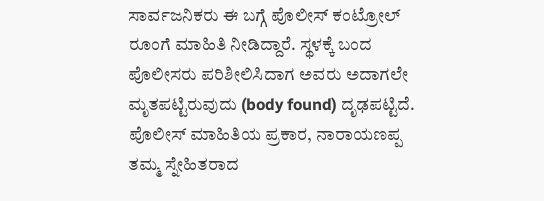ಸಾರ್ವಜನಿಕರು ಈ ಬಗ್ಗೆ ಪೊಲೀಸ್ ಕಂಟ್ರೋಲ್ ರೂಂಗೆ ಮಾಹಿತಿ ನೀಡಿದ್ದಾರೆ. ಸ್ಥಳಕ್ಕೆ ಬಂದ ಪೊಲೀಸರು ಪರಿಶೀಲಿಸಿದಾಗ ಅವರು ಅದಾಗಲೇ ಮೃತಪಟ್ಟಿರುವುದು (body found) ದೃಢಪಟ್ಟಿದೆ.
ಪೊಲೀಸ್ ಮಾಹಿತಿಯ ಪ್ರಕಾರ, ನಾರಾಯಣಪ್ಪ ತಮ್ಮ ಸ್ನೇಹಿತರಾದ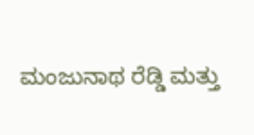ಮಂಜುನಾಥ ರೆಡ್ಡಿ ಮತ್ತು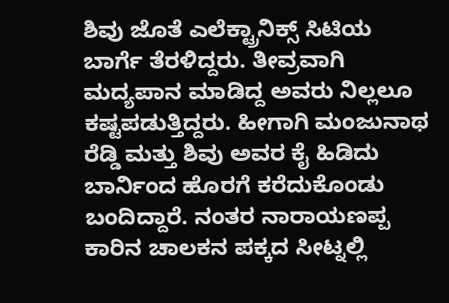ಶಿವು ಜೊತೆ ಎಲೆಕ್ಟ್ರಾನಿಕ್ಸ್ ಸಿಟಿಯ ಬಾರ್ಗೆ ತೆರಳಿದ್ದರು. ತೀವ್ರವಾಗಿ ಮದ್ಯಪಾನ ಮಾಡಿದ್ದ ಅವರು ನಿಲ್ಲಲೂ ಕಷ್ಟಪಡುತ್ತಿದ್ದರು. ಹೀಗಾಗಿ ಮಂಜುನಾಥ ರೆಡ್ಡಿ ಮತ್ತು ಶಿವು ಅವರ ಕೈ ಹಿಡಿದು ಬಾರ್ನಿಂದ ಹೊರಗೆ ಕರೆದುಕೊಂಡು ಬಂದಿದ್ದಾರೆ. ನಂತರ ನಾರಾಯಣಪ್ಪ ಕಾರಿನ ಚಾಲಕನ ಪಕ್ಕದ ಸೀಟ್ನಲ್ಲಿ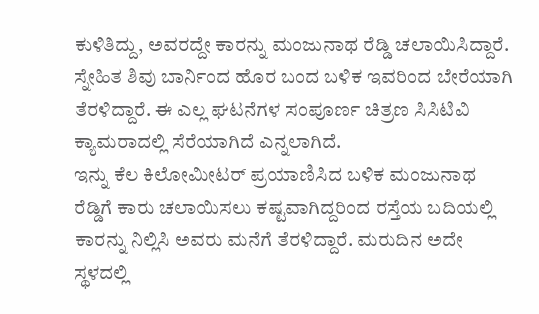ಕುಳಿತಿದ್ದು, ಅವರದ್ದೇ ಕಾರನ್ನು ಮಂಜುನಾಥ ರೆಡ್ಡಿ ಚಲಾಯಿಸಿದ್ದಾರೆ. ಸ್ನೇಹಿತ ಶಿವು ಬಾರ್ನಿಂದ ಹೊರ ಬಂದ ಬಳಿಕ ಇವರಿಂದ ಬೇರೆಯಾಗಿ ತೆರಳಿದ್ದಾರೆ. ಈ ಎಲ್ಲ ಘಟನೆಗಳ ಸಂಪೂರ್ಣ ಚಿತ್ರಣ ಸಿಸಿಟಿವಿ ಕ್ಯಾಮರಾದಲ್ಲಿ ಸೆರೆಯಾಗಿದೆ ಎನ್ನಲಾಗಿದೆ.
ಇನ್ನು ಕೆಲ ಕಿಲೋಮೀಟರ್ ಪ್ರಯಾಣಿಸಿದ ಬಳಿಕ ಮಂಜುನಾಥ ರೆಡ್ಡಿಗೆ ಕಾರು ಚಲಾಯಿಸಲು ಕಷ್ಟವಾಗಿದ್ದರಿಂದ ರಸ್ತೆಯ ಬದಿಯಲ್ಲಿ ಕಾರನ್ನು ನಿಲ್ಲಿಸಿ ಅವರು ಮನೆಗೆ ತೆರಳಿದ್ದಾರೆ. ಮರುದಿನ ಅದೇ ಸ್ಥಳದಲ್ಲಿ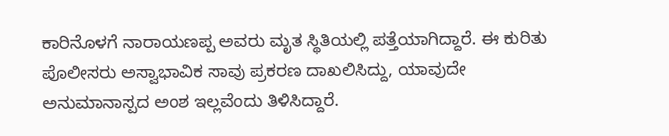ಕಾರಿನೊಳಗೆ ನಾರಾಯಣಪ್ಪ ಅವರು ಮೃತ ಸ್ಥಿತಿಯಲ್ಲಿ ಪತ್ತೆಯಾಗಿದ್ದಾರೆ. ಈ ಕುರಿತು ಪೊಲೀಸರು ಅಸ್ವಾಭಾವಿಕ ಸಾವು ಪ್ರಕರಣ ದಾಖಲಿಸಿದ್ದು, ಯಾವುದೇ ಅನುಮಾನಾಸ್ಪದ ಅಂಶ ಇಲ್ಲವೆಂದು ತಿಳಿಸಿದ್ದಾರೆ.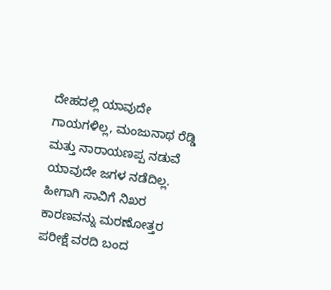ದೇಹದಲ್ಲಿ ಯಾವುದೇ ಗಾಯಗಳಿಲ್ಲ, ಮಂಜುನಾಥ ರೆಡ್ಡಿ ಮತ್ತು ನಾರಾಯಣಪ್ಪ ನಡುವೆ ಯಾವುದೇ ಜಗಳ ನಡೆದಿಲ್ಲ. ಹೀಗಾಗಿ ಸಾವಿಗೆ ನಿಖರ ಕಾರಣವನ್ನು ಮರಣೋತ್ತರ ಪರೀಕ್ಷೆ ವರದಿ ಬಂದ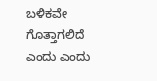ಬಳಿಕವೇ ಗೊತ್ತಾಗಲಿದೆ ಎಂದು ಎಂದು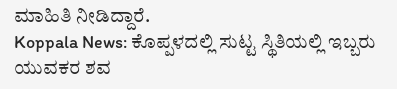ಮಾಹಿತಿ ನೀಡಿದ್ದಾರೆ.
Koppala News: ಕೊಪ್ಪಳದಲ್ಲಿ ಸುಟ್ಟ ಸ್ಥಿತಿಯಲ್ಲಿ ಇಬ್ಬರು ಯುವಕರ ಶವ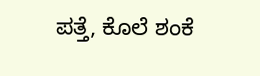ಪತ್ತೆ, ಕೊಲೆ ಶಂಕೆ